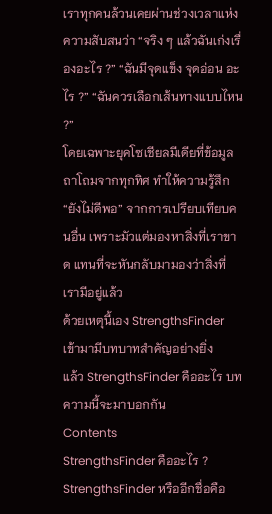เราทุกคนล้วนเคยผ่านช่วงเวลาแห่งความสับสนว่า “จริง ๆ แล้วฉันเก่งเรื่องอะไร ?” “ฉันมีจุดแข็ง จุดอ่อน อะไร ?” “ฉันควรเลือกเส้นทางแบบไหน ?”
โดยเฉพาะยุคโซเชียลมีเดียที่ข้อมูลถาโถมจากทุกทิศ ทำให้ความรู้สึก “ยังไม่ดีพอ” จากการเปรียบเทียบคนอื่น เพราะมัวแต่มองหาสิ่งที่เราขาด แทนที่จะหันกลับมามองว่าสิ่งที่เรามีอยู่แล้ว
ด้วยเหตุนี้เอง StrengthsFinder เข้ามามีบทบาทสำคัญอย่างยิ่ง
แล้ว StrengthsFinder คืออะไร บทความนี้จะมาบอกกัน
Contents
StrengthsFinder คืออะไร ?
StrengthsFinder หรืออีกชื่อคือ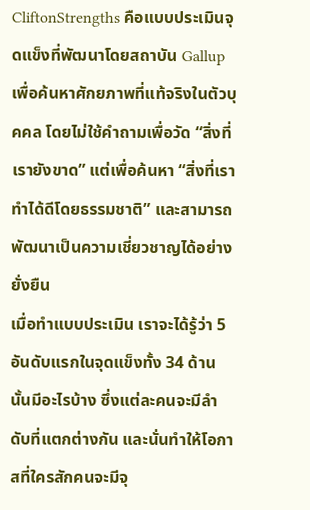CliftonStrengths คือแบบประเมินจุดแข็งที่พัฒนาโดยสถาบัน Gallup เพื่อค้นหาศักยภาพที่แท้จริงในตัวบุคคล โดยไม่ใช้คำถามเพื่อวัด “สิ่งที่เรายังขาด” แต่เพื่อค้นหา “สิ่งที่เราทำได้ดีโดยธรรมชาติ” และสามารถพัฒนาเป็นความเชี่ยวชาญได้อย่างยั่งยืน
เมื่อทำแบบประเมิน เราจะได้รู้ว่า 5 อันดับแรกในจุดแข็งทั้ง 34 ด้านนั้นมีอะไรบ้าง ซึ่งแต่ละคนจะมีลำดับที่แตกต่างกัน และนั่นทำให้โอกาสที่ใครสักคนจะมีจุ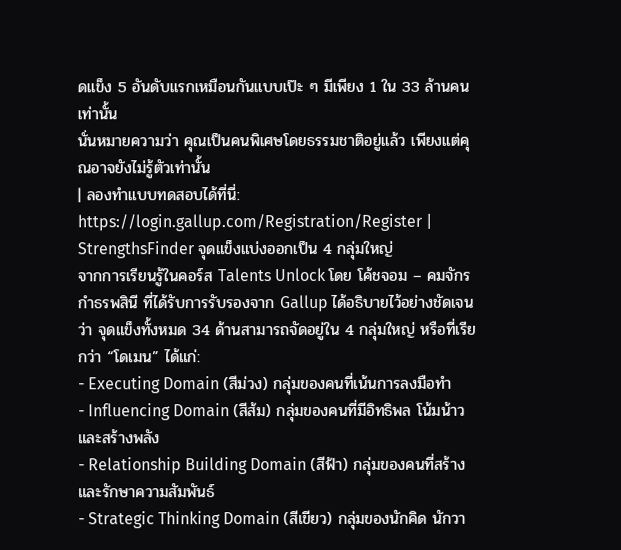ดแข็ง 5 อันดับแรกเหมือนกันแบบเป๊ะ ๆ มีเพียง 1 ใน 33 ล้านคน เท่านั้น
นั่นหมายความว่า คุณเป็นคนพิเศษโดยธรรมชาติอยู่แล้ว เพียงแต่คุณอาจยังไม่รู้ตัวเท่านั้น
| ลองทำแบบทดสอบได้ที่นี่: https://login.gallup.com/Registration/Register |
StrengthsFinder จุดแข็งแบ่งออกเป็น 4 กลุ่มใหญ่
จากการเรียนรู้ในคอร์ส Talents Unlock โดย โค้ชจอม – คมจักร กำธรพสินี ที่ได้รับการรับรองจาก Gallup ได้อธิบายไว้อย่างชัดเจนว่า จุดแข็งทั้งหมด 34 ด้านสามารถจัดอยู่ใน 4 กลุ่มใหญ่ หรือที่เรียกว่า “โดเมน” ได้แก่:
- Executing Domain (สีม่วง) กลุ่มของคนที่เน้นการลงมือทำ
- Influencing Domain (สีส้ม) กลุ่มของคนที่มีอิทธิพล โน้มน้าว และสร้างพลัง
- Relationship Building Domain (สีฟ้า) กลุ่มของคนที่สร้างและรักษาความสัมพันธ์
- Strategic Thinking Domain (สีเขียว) กลุ่มของนักคิด นักวา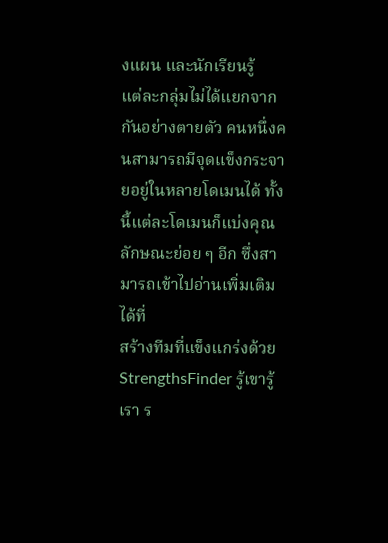งแผน และนักเรียนรู้
แต่ละกลุ่มไม่ได้แยกจากกันอย่างตายตัว คนหนึ่งคนสามารถมีจุดแข็งกระจายอยู่ในหลายโดเมนได้ ทั้งนี้แต่ละโดเมนก็แบ่งคุณลักษณะย่อย ๆ อีก ซึ่งสามารถเข้าไปอ่านเพิ่มเติมได้ที่
สร้างทีมที่แข็งแกร่งด้วย StrengthsFinder รู้เขารู้เรา ร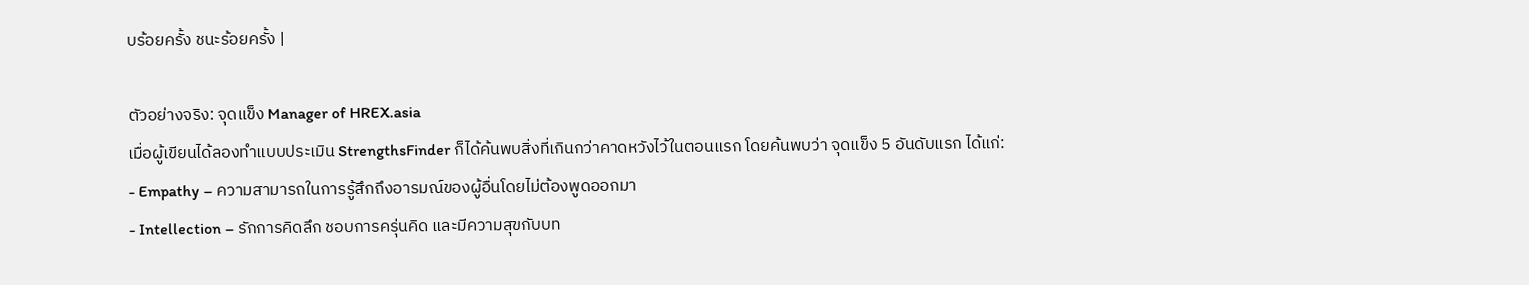บร้อยครั้ง ชนะร้อยครั้ง |

ตัวอย่างจริง: จุดแข็ง Manager of HREX.asia
เมื่อผู้เขียนได้ลองทำแบบประเมิน StrengthsFinder ก็ได้ค้นพบสิ่งที่เกินกว่าคาดหวังไว้ในตอนแรก โดยค้นพบว่า จุดแข็ง 5 อันดับแรก ได้แก่:
- Empathy – ความสามารถในการรู้สึกถึงอารมณ์ของผู้อื่นโดยไม่ต้องพูดออกมา
- Intellection – รักการคิดลึก ชอบการครุ่นคิด และมีความสุขกับบท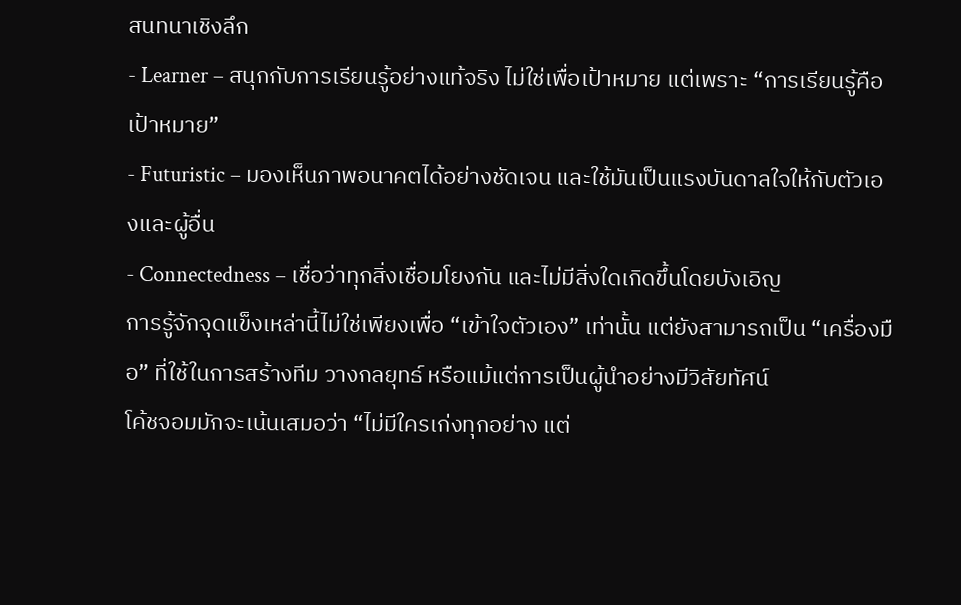สนทนาเชิงลึก
- Learner – สนุกกับการเรียนรู้อย่างแท้จริง ไม่ใช่เพื่อเป้าหมาย แต่เพราะ “การเรียนรู้คือเป้าหมาย”
- Futuristic – มองเห็นภาพอนาคตได้อย่างชัดเจน และใช้มันเป็นแรงบันดาลใจให้กับตัวเองและผู้อื่น
- Connectedness – เชื่อว่าทุกสิ่งเชื่อมโยงกัน และไม่มีสิ่งใดเกิดขึ้นโดยบังเอิญ
การรู้จักจุดแข็งเหล่านี้ไม่ใช่เพียงเพื่อ “เข้าใจตัวเอง” เท่านั้น แต่ยังสามารถเป็น “เครื่องมือ” ที่ใช้ในการสร้างทีม วางกลยุทธ์ หรือแม้แต่การเป็นผู้นำอย่างมีวิสัยทัศน์
โค้ชจอมมักจะเน้นเสมอว่า “ไม่มีใครเก่งทุกอย่าง แต่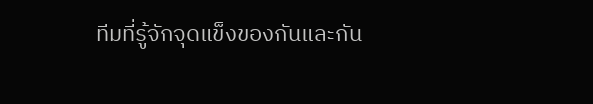ทีมที่รู้จักจุดแข็งของกันและกัน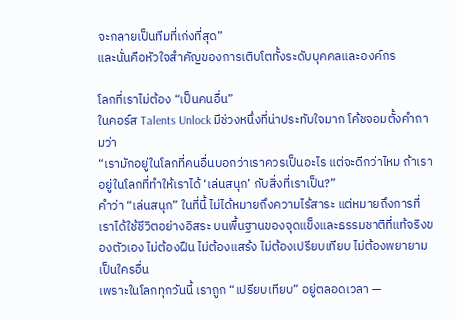จะกลายเป็นทีมที่เก่งที่สุด”
และนั่นคือหัวใจสำคัญของการเติบโตทั้งระดับบุคคลและองค์กร

โลกที่เราไม่ต้อง “เป็นคนอื่น”
ในคอร์ส Talents Unlock มีช่วงหนึ่งที่น่าประทับใจมาก โค้ชจอมตั้งคำถามว่า
“เรามักอยู่ในโลกที่คนอื่นบอกว่าเราควรเป็นอะไร แต่จะดีกว่าไหม ถ้าเราอยู่ในโลกที่ทำให้เราได้ ‘เล่นสนุก’ กับสิ่งที่เราเป็น?”
คำว่า “เล่นสนุก” ในที่นี้ ไม่ได้หมายถึงความไร้สาระ แต่หมายถึงการที่เราได้ใช้ชีวิตอย่างอิสระ บนพื้นฐานของจุดแข็งและธรรมชาติที่แท้จริงของตัวเอง ไม่ต้องฝืน ไม่ต้องแสร้ง ไม่ต้องเปรียบเทียบ ไม่ต้องพยายามเป็นใครอื่น
เพราะในโลกทุกวันนี้ เราถูก “เปรียบเทียบ” อยู่ตลอดเวลา —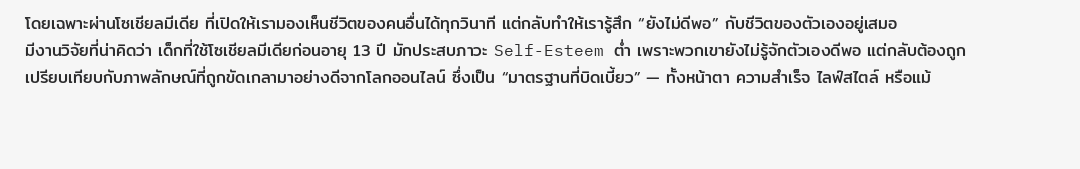โดยเฉพาะผ่านโซเชียลมีเดีย ที่เปิดให้เรามองเห็นชีวิตของคนอื่นได้ทุกวินาที แต่กลับทำให้เรารู้สึก “ยังไม่ดีพอ” กับชีวิตของตัวเองอยู่เสมอ
มีงานวิจัยที่น่าคิดว่า เด็กที่ใช้โซเชียลมีเดียก่อนอายุ 13 ปี มักประสบภาวะ Self-Esteem ต่ำ เพราะพวกเขายังไม่รู้จักตัวเองดีพอ แต่กลับต้องถูกเปรียบเทียบกับภาพลักษณ์ที่ถูกขัดเกลามาอย่างดีจากโลกออนไลน์ ซึ่งเป็น “มาตรฐานที่บิดเบี้ยว” — ทั้งหน้าตา ความสำเร็จ ไลฟ์สไตล์ หรือแม้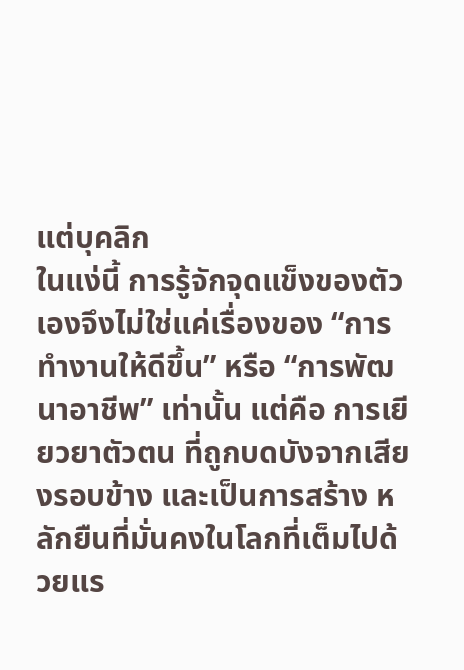แต่บุคลิก
ในแง่นี้ การรู้จักจุดแข็งของตัวเองจึงไม่ใช่แค่เรื่องของ “การทำงานให้ดีขึ้น” หรือ “การพัฒนาอาชีพ” เท่านั้น แต่คือ การเยียวยาตัวตน ที่ถูกบดบังจากเสียงรอบข้าง และเป็นการสร้าง หลักยืนที่มั่นคงในโลกที่เต็มไปด้วยแร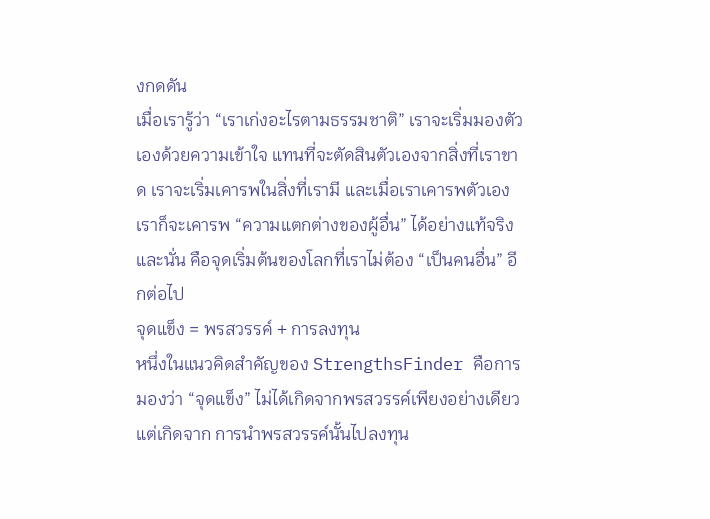งกดดัน
เมื่อเรารู้ว่า “เราเก่งอะไรตามธรรมชาติ” เราจะเริ่มมองตัวเองด้วยความเข้าใจ แทนที่จะตัดสินตัวเองจากสิ่งที่เราขาด เราจะเริ่มเคารพในสิ่งที่เรามี และเมื่อเราเคารพตัวเอง เราก็จะเคารพ “ความแตกต่างของผู้อื่น” ได้อย่างแท้จริง
และนั่น คือจุดเริ่มต้นของโลกที่เราไม่ต้อง “เป็นคนอื่น” อีกต่อไป
จุดแข็ง = พรสวรรค์ + การลงทุน
หนึ่งในแนวคิดสำคัญของ StrengthsFinder คือการมองว่า “จุดแข็ง” ไม่ได้เกิดจากพรสวรรค์เพียงอย่างเดียว แต่เกิดจาก การนำพรสวรรค์นั้นไปลงทุน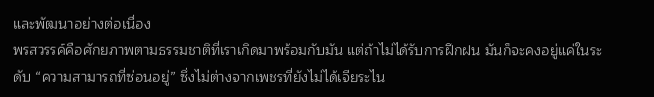และพัฒนาอย่างต่อเนื่อง
พรสวรรค์คือศักยภาพตามธรรมชาติที่เราเกิดมาพร้อมกับมัน แต่ถ้าไม่ได้รับการฝึกฝน มันก็จะคงอยู่แค่ในระดับ “ความสามารถที่ซ่อนอยู่” ซึ่งไม่ต่างจากเพชรที่ยังไม่ได้เจียระไน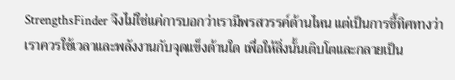StrengthsFinder จึงไม่ใช่แค่การบอกว่าเรามีพรสวรรค์ด้านไหน แต่เป็นการชี้ทิศทางว่า เราควรใช้เวลาและพลังงานกับจุดแข็งด้านใด เพื่อให้สิ่งนั้นเติบโตและกลายเป็น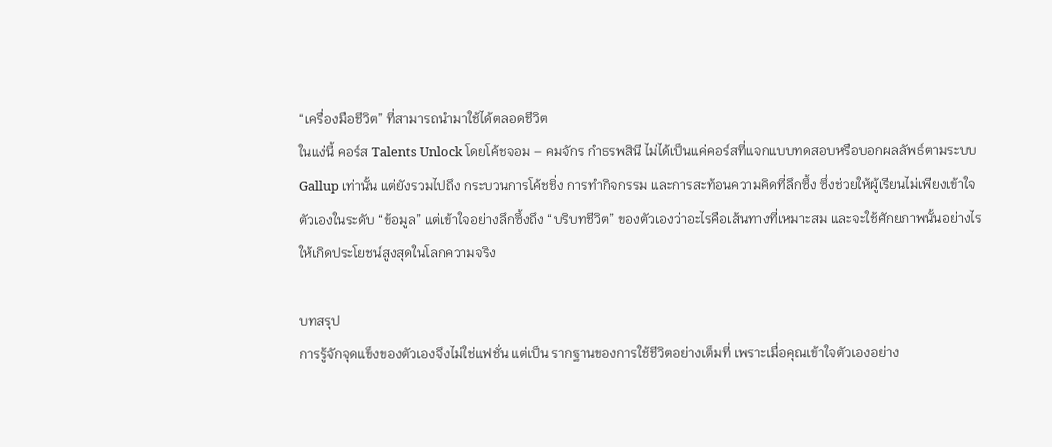“เครื่องมือชีวิต” ที่สามารถนำมาใช้ได้ตลอดชีวิต
ในแง่นี้ คอร์ส Talents Unlock โดยโค้ชจอม – คมจักร กำธรพสินี ไม่ได้เป็นแค่คอร์สที่แจกแบบทดสอบหรือบอกผลลัพธ์ตามระบบ Gallup เท่านั้น แต่ยังรวมไปถึง กระบวนการโค้ชชิ่ง การทำกิจกรรม และการสะท้อนความคิดที่ลึกซึ้ง ซึ่งช่วยให้ผู้เรียนไม่เพียงเข้าใจตัวเองในระดับ “ข้อมูล” แต่เข้าใจอย่างลึกซึ้งถึง “บริบทชีวิต” ของตัวเองว่าอะไรคือเส้นทางที่เหมาะสม และจะใช้ศักยภาพนั้นอย่างไรให้เกิดประโยชน์สูงสุดในโลกความจริง

บทสรุป
การรู้จักจุดแข็งของตัวเองจึงไม่ใช่แฟชั่น แต่เป็น รากฐานของการใช้ชีวิตอย่างเต็มที่ เพราะเมื่อคุณเข้าใจตัวเองอย่าง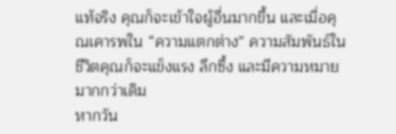แท้จริง คุณก็จะเข้าใจผู้อื่นมากขึ้น และเมื่อคุณเคารพใน “ความแตกต่าง” ความสัมพันธ์ในชีวิตคุณก็จะแข็งแรง ลึกซึ้ง และมีความหมายมากกว่าเดิม
หากวัน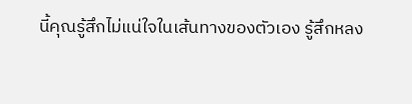นี้คุณรู้สึกไม่แน่ใจในเส้นทางของตัวเอง รู้สึกหลง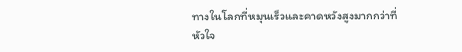ทางในโลกที่หมุนเร็วและคาดหวังสูงมากกว่าที่หัวใจ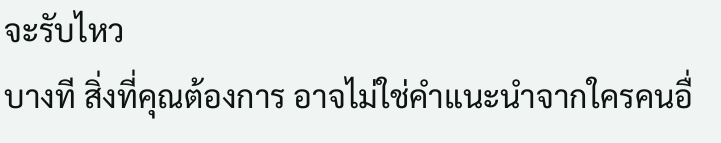จะรับไหว
บางที สิ่งที่คุณต้องการ อาจไม่ใช่คำแนะนำจากใครคนอื่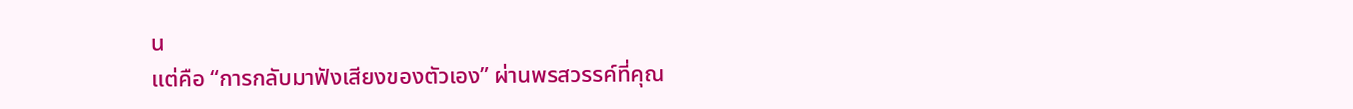น
แต่คือ “การกลับมาฟังเสียงของตัวเอง” ผ่านพรสวรรค์ที่คุณ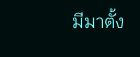มีมาตั้ง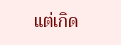แต่เกิด